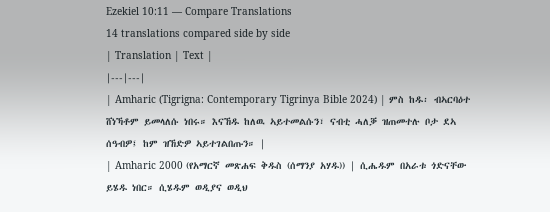Ezekiel 10:11 — Compare Translations
14 translations compared side by side
| Translation | Text |
|---|---|
| Amharic (Tigrigna: Contemporary Tigrinya Bible 2024) | ምስ ከዱ፡ ብኣርባዕተ ሸነኻቶም ይመላለሱ ነበሩ። እናኸዱ ከለዉ ኣይተመልሱን፣ ናብቲ ሓለቓ ዝጠመተሉ ቦታ ደኣ ሰዓብዎ፤ ከም ዝኸድዎ ኣይተገልበጡን። |
| Amharic 2000 (የአማርኛ መጽሐፍ ቅዱስ (ሰማንያ አሃዱ)) | ሲሔዱም በአራቱ ጎድናቸው ይሄዱ ነበር። ሲሄዱም ወዲያና ወዲህ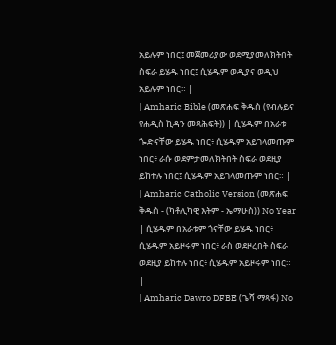አይሉም ነበር፤ መጀመሪያው ወደሚያመለክትበት ስፍራ ይሄዱ ነበር፤ ሲሄዱም ወዲያና ወዲህ አይሉም ነበር። |
| Amharic Bible (መጽሐፍ ቅዱስ (የብሉይና የሐዲስ ኪዳን መጻሕፍት)) | ሲሄዱም በአራቱ ጐድናቸው ይሄዱ ነበር፥ ሲሄዱም አይገላመጡም ነበር፥ ራሱ ወደምታመለክትበት ስፍራ ወደዚያ ይከተሉ ነበር፤ ሲሄዱም አይገላመጡም ነበር። |
| Amharic Catholic Version (መጽሐፍ ቅዱስ - (ካቶሊካዊ እትም - ኤማሁስ)) No Year | ሲሄዱም በአራቱም ጎናቸው ይሄዱ ነበር፥ ሲሄዱም አይዞሩም ነበር፥ ራስ ወደዞረበት ስፍራ ወደዚያ ይከተሉ ነበር፥ ሲሄዱም አይዞሩም ነበር። |
| Amharic Dawro DFBE (ጌሻ ማጻፋ) No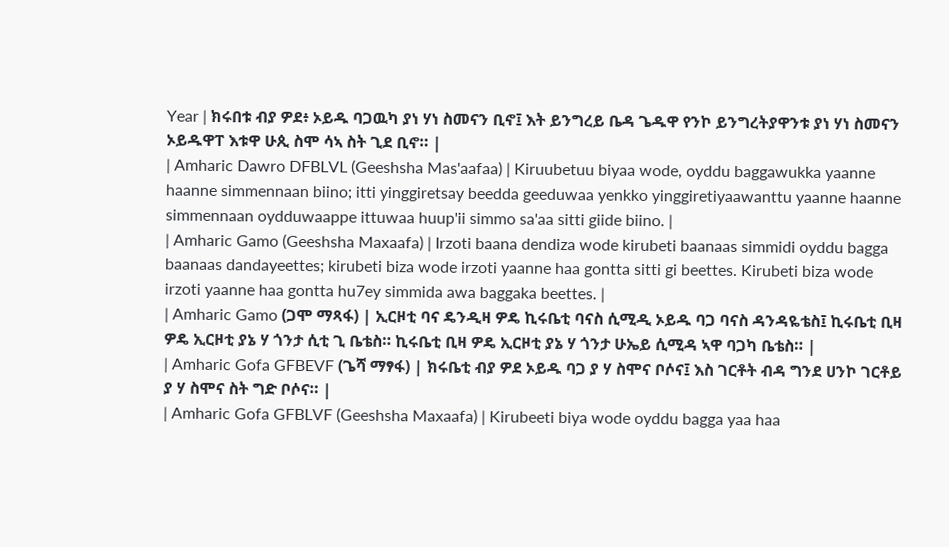Year | ክሩበቱ ብያ ዎደ፥ ኦይዱ ባጋዉካ ያነ ሃነ ስመናን ቢኖ፤ እት ይንግረይ ቤዳ ጌዱዋ የንኮ ይንግረትያዋንቱ ያነ ሃነ ስመናን ኦይዱዋፐ እቱዋ ሁጲ ስሞ ሳኣ ስት ጊደ ቢኖ። |
| Amharic Dawro DFBLVL (Geeshsha Mas'aafaa) | Kiruubetuu biyaa wode, oyddu baggawukka yaanne haanne simmennaan biino; itti yinggiretsay beedda geeduwaa yenkko yinggiretiyaawanttu yaanne haanne simmennaan oydduwaappe ittuwaa huup'ii simmo sa'aa sitti giide biino. |
| Amharic Gamo (Geeshsha Maxaafa) | Irzoti baana dendiza wode kirubeti baanaas simmidi oyddu bagga baanaas dandayeettes; kirubeti biza wode irzoti yaanne haa gontta sitti gi beettes. Kirubeti biza wode irzoti yaanne haa gontta hu7ey simmida awa baggaka beettes. |
| Amharic Gamo (ጋሞ ማጻፋ) | ኢርዞቲ ባና ዴንዲዛ ዎዴ ኪሩቤቲ ባናስ ሲሚዲ ኦይዱ ባጋ ባናስ ዳንዳዬቴስ፤ ኪሩቤቲ ቢዛ ዎዴ ኢርዞቲ ያኔ ሃ ጎንታ ሲቲ ጊ ቤቴስ። ኪሩቤቲ ቢዛ ዎዴ ኢርዞቲ ያኔ ሃ ጎንታ ሁኤይ ሲሚዳ ኣዋ ባጋካ ቤቴስ። |
| Amharic Gofa GFBEVF (ጌሻ ማፃፋ) | ክሩቤቲ ብያ ዎደ ኦይዱ ባጋ ያ ሃ ስሞና ቦሶና፤ እስ ገርቶት ብዳ ግንደ ሀንኮ ገርቶይ ያ ሃ ስሞና ስት ግድ ቦሶና። |
| Amharic Gofa GFBLVF (Geeshsha Maxaafa) | Kirubeeti biya wode oyddu bagga yaa haa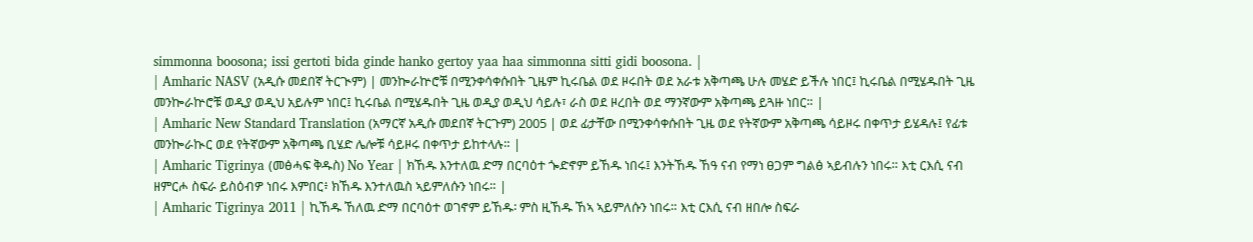simmonna boosona; issi gertoti bida ginde hanko gertoy yaa haa simmonna sitti gidi boosona. |
| Amharic NASV (አዲሱ መደበኛ ትርጒም) | መንኰራኵሮቹ በሚንቀሳቀሱበት ጊዜም ኪሩቤል ወደ ዞሩበት ወደ አራቱ አቅጣጫ ሁሉ መሄድ ይችሉ ነበር፤ ኪሩቤል በሚሄዱበት ጊዜ መንኰራኵሮቹ ወዲያ ወዲህ አይሉም ነበር፤ ኪሩቤል በሚሄዱበት ጊዜ ወዲያ ወዲህ ሳይሉ፣ ራስ ወደ ዞረበት ወደ ማንኛውም አቅጣጫ ይጓዙ ነበር። |
| Amharic New Standard Translation (አማርኛ አዲሱ መደበኛ ትርጉም) 2005 | ወደ ፊታቸው በሚንቀሳቀሱበት ጊዜ ወደ የትኛውም አቅጣጫ ሳይዞሩ በቀጥታ ይሄዳሉ፤ የፊቱ መንኰራኲር ወደ የትኛውም አቅጣጫ ቢሄድ ሌሎቹ ሳይዞሩ በቀጥታ ይከተላሉ። |
| Amharic Tigrinya (መፅሓፍ ቅዱስ) No Year | ክኸዱ እንተለዉ ድማ በርባዕተ ጐድኖም ይኸዱ ነበሩ፤ እንትኸዱ ኸዓ ናብ የማነ ፀጋም ግልፅ ኣይብሉን ነበሩ። እቲ ርእሲ ናብ ዘምርሖ ስፍራ ይስዕብዎ ነበሩ እምበር፥ ክኸዱ እንተለዉስ ኣይምለሱን ነበሩ። |
| Amharic Tigrinya 2011 | ኪኸዱ ኸለዉ ድማ በርባዕተ ወገኖም ይኸዱ፡ ምስ ዚኸዱ ኸኣ ኣይምለሱን ነበሩ። እቲ ርእሲ ናብ ዘበሎ ስፍራ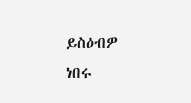ይስዕብዎ ነበሩ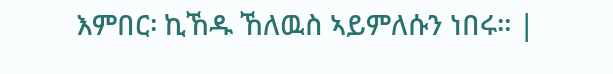እምበር፡ ኪኸዱ ኸለዉስ ኣይምለሱን ነበሩ። |